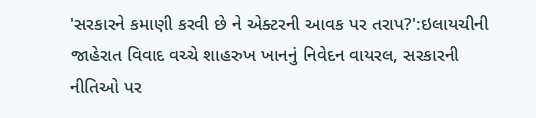'સરકારને કમાણી કરવી છે ને એક્ટરની આવક પર તરાપ?':ઇલાયચીની જાહેરાત વિવાદ વચ્ચે શાહરુખ ખાનનું નિવેદન વાયરલ, સરકારની નીતિઓ પર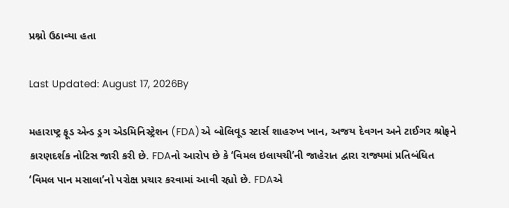પ્રશ્નો ઉઠાવ્યા હતા

Last Updated: August 17, 2026By

મહારાષ્ટ્ર ફૂડ એન્ડ ડ્રગ એડમિનિસ્ટ્રેશન (FDA)એ બોલિવૂડ સ્ટાર્સ શાહરુખ ખાન, અજય દેવગન અને ટાઈગર શ્રોફને કારણદર્શક નોટિસ જારી કરી છે. FDAનો આરોપ છે કે ‘વિમલ ઇલાયચી’ની જાહેરાત દ્વારા રાજ્યમાં પ્રતિબંધિત ‘વિમલ પાન મસાલા’નો પરોક્ષ પ્રચાર કરવામાં આવી રહ્યો છે. FDAએ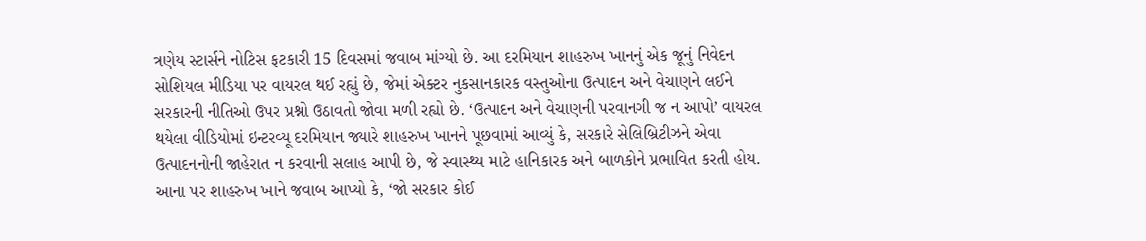ત્રણેય સ્ટાર્સને નોટિસ ફટકારી 15 દિવસમાં જવાબ માંગ્યો છે. આ દરમિયાન શાહરુખ ખાનનું એક જૂનું નિવેદન સોશિયલ મીડિયા પર વાયરલ થઈ રહ્યું છે, જેમાં એક્ટર નુકસાનકારક વસ્તુઓના ઉત્પાદન અને વેચાણને લઈને સરકારની નીતિઓ ઉપર પ્રશ્નો ઉઠાવતો જોવા મળી રહ્યો છે. ‘ઉત્પાદન અને વેચાણની પરવાનગી જ ન આપો’ વાયરલ થયેલા વીડિયોમાં ઇન્ટરવ્યૂ દરમિયાન જ્યારે શાહરુખ ખાનને પૂછવામાં આવ્યું કે, સરકારે સેલિબ્રિટીઝને એવા ઉત્પાદનનોની જાહેરાત ન કરવાની સલાહ આપી છે, જે સ્વાસ્થ્ય માટે હાનિકારક અને બાળકોને પ્રભાવિત કરતી હોય. આના પર શાહરુખ ખાને જવાબ આપ્યો કે, ‘જો સરકાર કોઈ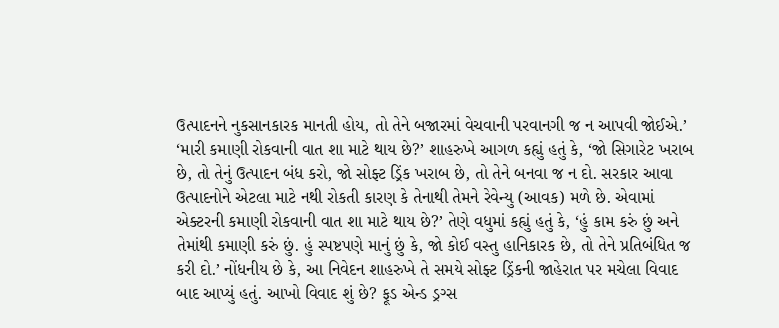ઉત્પાદનને નુકસાનકારક માનતી હોય, તો તેને બજારમાં વેચવાની પરવાનગી જ ન આપવી જોઈએ.’ ‘મારી કમાણી રોકવાની વાત શા માટે થાય છે?’ શાહરુખે આગળ કહ્યું હતું કે, ‘જો સિગારેટ ખરાબ છે, તો તેનું ઉત્પાદન બંધ કરો, જો સોફ્ટ ડ્રિંક ખરાબ છે, તો તેને બનવા જ ન દો. સરકાર આવા ઉત્પાદનોને એટલા માટે નથી રોકતી કારણ કે તેનાથી તેમને રેવેન્યુ (આવક) મળે છે. એવામાં એક્ટરની કમાણી રોકવાની વાત શા માટે થાય છે?’ તેણે વધુમાં કહ્યું હતું કે, ‘હું કામ કરું છું અને તેમાંથી કમાણી કરું છું. હું સ્પષ્ટપણે માનું છું કે, જો કોઈ વસ્તુ હાનિકારક છે, તો તેને પ્રતિબંધિત જ કરી દો.’ નોંધનીય છે કે, આ નિવેદન શાહરુખે તે સમયે સોફ્ટ ડ્રિંકની જાહેરાત પર મચેલા વિવાદ બાદ આપ્યું હતું. આખો વિવાદ શું છે? ફૂડ એન્ડ ડ્રગ્સ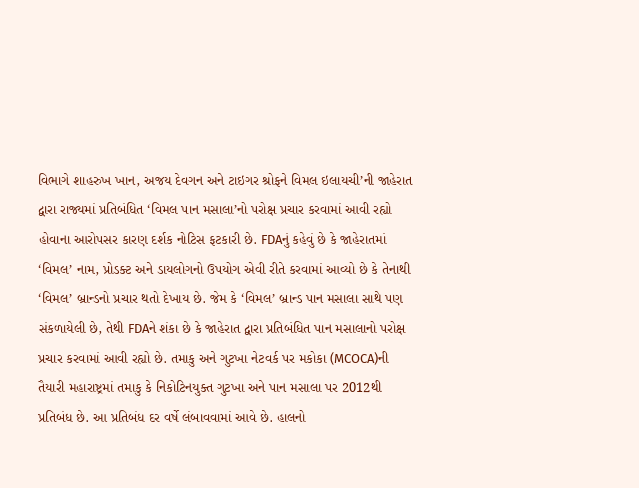વિભાગે શાહરુખ ખાન, અજય દેવગન અને ટાઇગર શ્રોફને વિમલ ઇલાયચી’ની જાહેરાત દ્વારા રાજ્યમાં પ્રતિબંધિત ‘વિમલ પાન મસાલા’નો પરોક્ષ પ્રચાર કરવામાં આવી રહ્યો હોવાના આરોપસર કારણ દર્શક નોટિસ ફટકારી છે. FDAનું કહેવું છે કે જાહેરાતમાં ‘વિમલ’ નામ, પ્રોડક્ટ અને ડાયલોગનો ઉપયોગ એવી રીતે કરવામાં આવ્યો છે કે તેનાથી ‘વિમલ’ બ્રાન્ડનો પ્રચાર થતો દેખાય છે. જેમ કે ‘વિમલ’ બ્રાન્ડ પાન મસાલા સાથે પણ સંકળાયેલી છે, તેથી FDAને શંકા છે કે જાહેરાત દ્વારા પ્રતિબંધિત પાન મસાલાનો પરોક્ષ પ્રચાર કરવામાં આવી રહ્યો છે. તમાકુ અને ગુટખા નેટવર્ક પર મકોકા (MCOCA)ની તૈયારી મહારાષ્ટ્રમાં તમાકુ કે નિકોટિનયુક્ત ગુટખા અને પાન મસાલા પર 2012થી પ્રતિબંધ છે. આ પ્રતિબંધ દર વર્ષે લંબાવવામાં આવે છે. હાલનો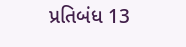પ્રતિબંધ 13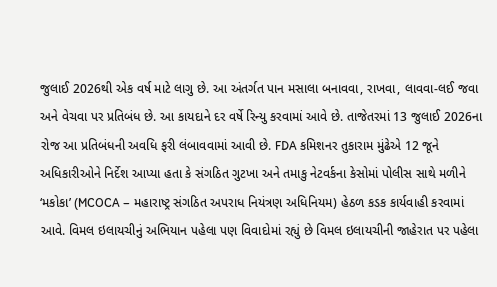જુલાઈ 2026થી એક વર્ષ માટે લાગુ છે. આ અંતર્ગત પાન મસાલા બનાવવા, રાખવા, લાવવા-લઈ જવા અને વેચવા પર પ્રતિબંધ છે. આ કાયદાને દર વર્ષે રિન્યુ કરવામાં આવે છે. તાજેતરમાં 13 જુલાઈ 2026ના રોજ આ પ્રતિબંધની અવધિ ફરી લંબાવવામાં આવી છે. FDA કમિશનર તુકારામ મુંઢેએ 12 જૂને અધિકારીઓને નિર્દેશ આપ્યા હતા કે સંગઠિત ગુટખા અને તમાકુ નેટવર્કના કેસોમાં પોલીસ સાથે મળીને ‘મકોકા’ (MCOCA – મહારાષ્ટ્ર સંગઠિત અપરાધ નિયંત્રણ અધિનિયમ) હેઠળ કડક કાર્યવાહી કરવામાં આવે. વિમલ ઇલાયચીનું અભિયાન પહેલા પણ વિવાદોમાં રહ્યું છે વિમલ ઇલાયચીની જાહેરાત પર પહેલા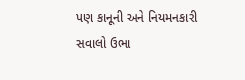પણ કાનૂની અને નિયમનકારી સવાલો ઉભા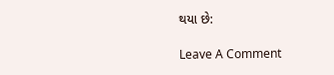થયા છે:

Leave A Comment